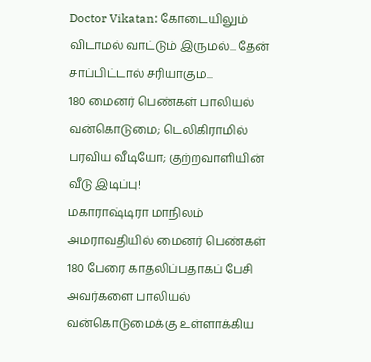Doctor Vikatan: கோடையிலும் விடாமல் வாட்டும் இருமல்... தேன் சாப்பிட்டால் சரியாகும...
180 மைனர் பெண்கள் பாலியல் வன்கொடுமை; டெலிகிராமில் பரவிய வீடியோ; குற்றவாளியின் வீடு இடிப்பு!
மகாராஷ்டிரா மாநிலம் அமராவதியில் மைனர் பெண்கள் 180 பேரை காதலிப்பதாகப் பேசி அவர்களை பாலியல் வன்கொடுமைக்கு உள்ளாக்கிய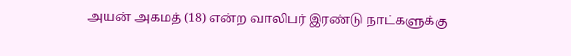அயன் அகமத் (18) என்ற வாலிபர் இரண்டு நாட்களுக்கு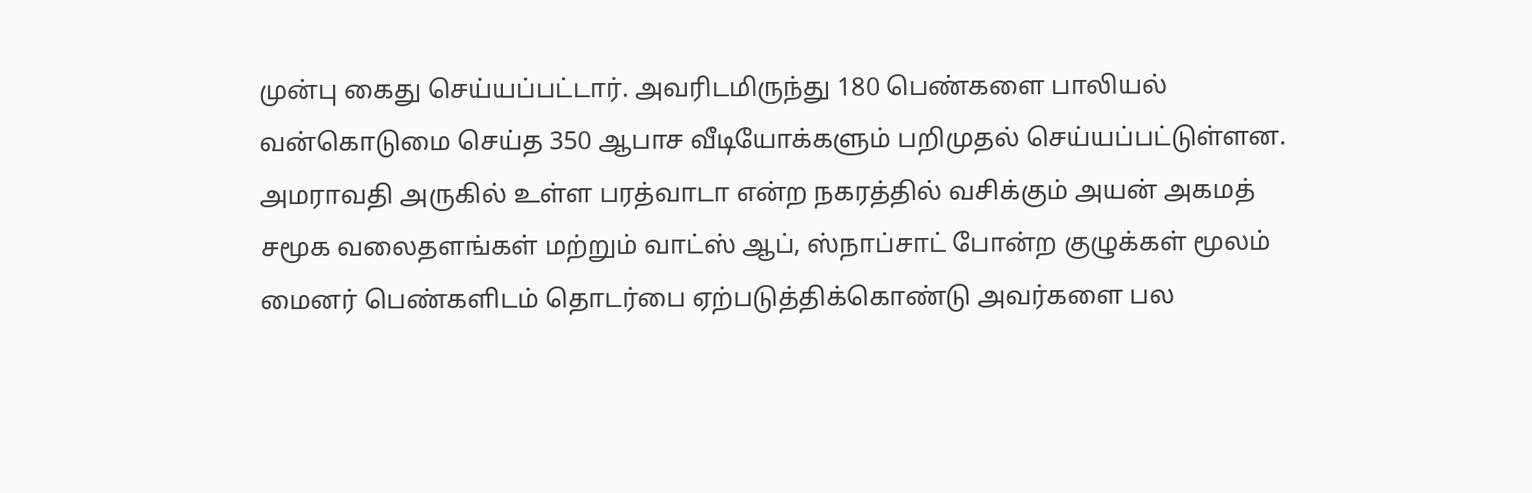முன்பு கைது செய்யப்பட்டார். அவரிடமிருந்து 180 பெண்களை பாலியல் வன்கொடுமை செய்த 350 ஆபாச வீடியோக்களும் பறிமுதல் செய்யப்பட்டுள்ளன. அமராவதி அருகில் உள்ள பரத்வாடா என்ற நகரத்தில் வசிக்கும் அயன் அகமத் சமூக வலைதளங்கள் மற்றும் வாட்ஸ் ஆப், ஸ்நாப்சாட் போன்ற குழுக்கள் மூலம் மைனர் பெண்களிடம் தொடர்பை ஏற்படுத்திக்கொண்டு அவர்களை பல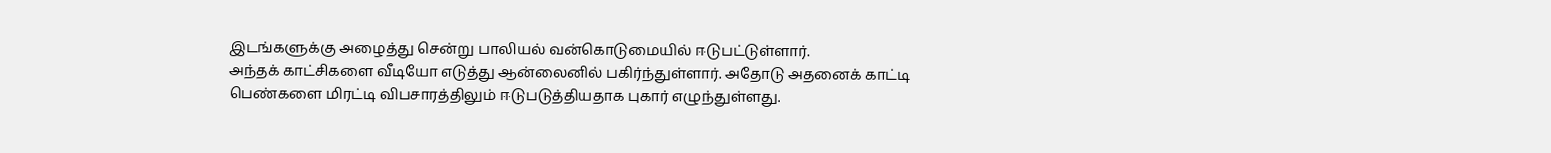இடங்களுக்கு அழைத்து சென்று பாலியல் வன்கொடுமையில் ஈடுபட்டுள்ளார்.
அந்தக் காட்சிகளை வீடியோ எடுத்து ஆன்லைனில் பகிர்ந்துள்ளார். அதோடு அதனைக் காட்டி பெண்களை மிரட்டி விபசாரத்திலும் ஈடுபடுத்தியதாக புகார் எழுந்துள்ளது.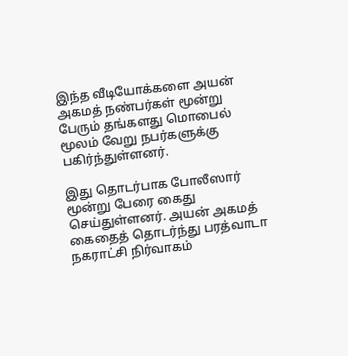இந்த வீடியோக்களை அயன் அகமத் நண்பர்கள் மூன்று பேரும் தங்களது மொபைல் மூலம் வேறு நபர்களுக்கு பகிர்ந்துள்ளனர்.

இது தொடர்பாக போலீஸார் மூன்று பேரை கைது செய்துள்ளனர். அயன் அகமத் கைதைத் தொடர்ந்து பரத்வாடா நகராட்சி நிர்வாகம்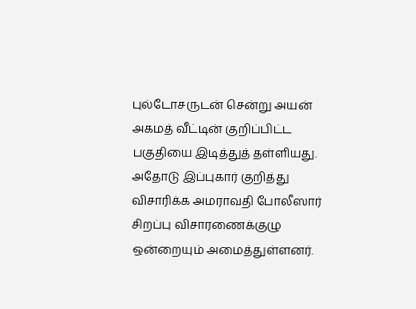புல்டோசருடன் சென்று அயன் அகமத் வீட்டின் குறிப்பிட்ட பகுதியை இடித்துத் தள்ளியது.
அதோடு இப்புகார் குறித்து விசாரிக்க அமராவதி போலீஸார் சிறப்பு விசாரணைக்குழு ஒன்றையும் அமைத்துள்ளனர்.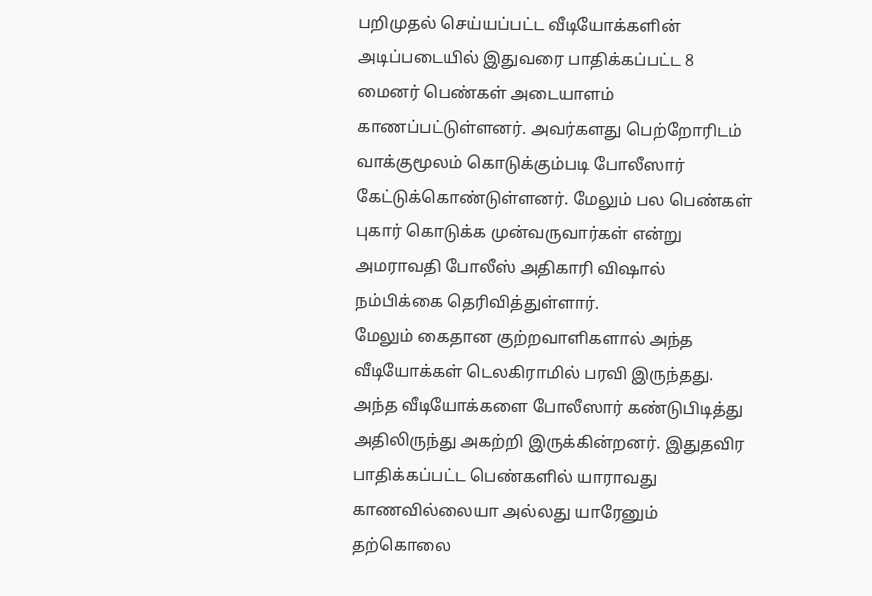பறிமுதல் செய்யப்பட்ட வீடியோக்களின் அடிப்படையில் இதுவரை பாதிக்கப்பட்ட 8 மைனர் பெண்கள் அடையாளம் காணப்பட்டுள்ளனர். அவர்களது பெற்றோரிடம் வாக்குமூலம் கொடுக்கும்படி போலீஸார் கேட்டுக்கொண்டுள்ளனர். மேலும் பல பெண்கள் புகார் கொடுக்க முன்வருவார்கள் என்று அமராவதி போலீஸ் அதிகாரி விஷால் நம்பிக்கை தெரிவித்துள்ளார்.
மேலும் கைதான குற்றவாளிகளால் அந்த வீடியோக்கள் டெலகிராமில் பரவி இருந்தது. அந்த வீடியோக்களை போலீஸார் கண்டுபிடித்து அதிலிருந்து அகற்றி இருக்கின்றனர். இதுதவிர பாதிக்கப்பட்ட பெண்களில் யாராவது காணவில்லையா அல்லது யாரேனும் தற்கொலை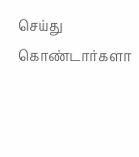செய்து கொண்டார்களா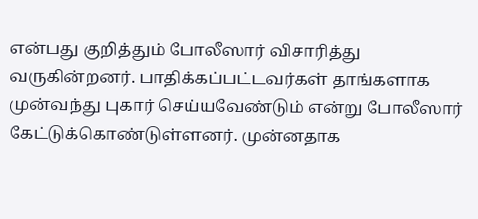என்பது குறித்தும் போலீஸார் விசாரித்து வருகின்றனர். பாதிக்கப்பட்டவர்கள் தாங்களாக முன்வந்து புகார் செய்யவேண்டும் என்று போலீஸார் கேட்டுக்கொண்டுள்ளனர். முன்னதாக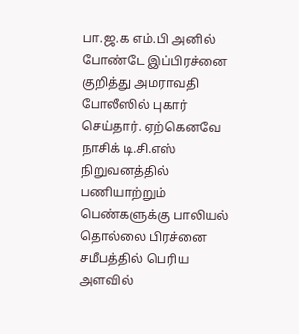பா.ஜ.க எம்.பி அனில் போண்டே இப்பிரச்னை குறித்து அமராவதி போலீஸில் புகார் செய்தார். ஏற்கெனவே நாசிக் டி.சி.எஸ் நிறுவனத்தில் பணியாற்றும் பெண்களுக்கு பாலியல் தொல்லை பிரச்னை சமீபத்தில் பெரிய அளவில்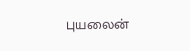புயலைன்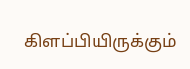கிளப்பியிருக்கும்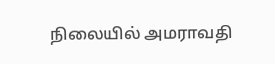நிலையில் அமராவதி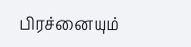பிரச்னையும்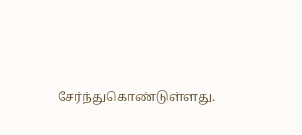சேர்ந்துகொண்டுள்ளது.